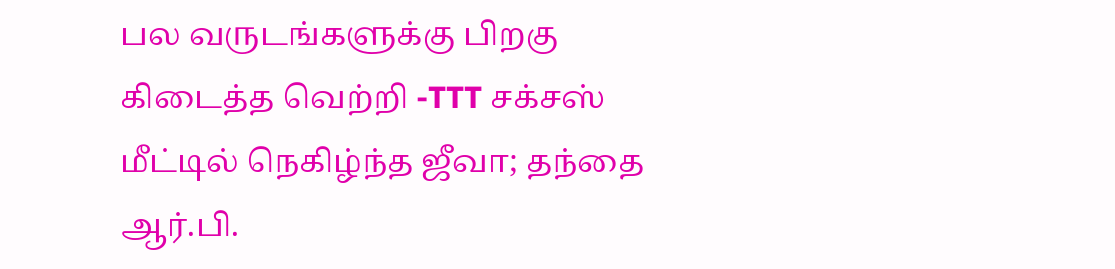பல வருடங்களுக்கு பிறகு கிடைத்த வெற்றி -TTT சக்சஸ் மீட்டில் நெகிழ்ந்த ஜீவா; தந்தை ஆர்.பி.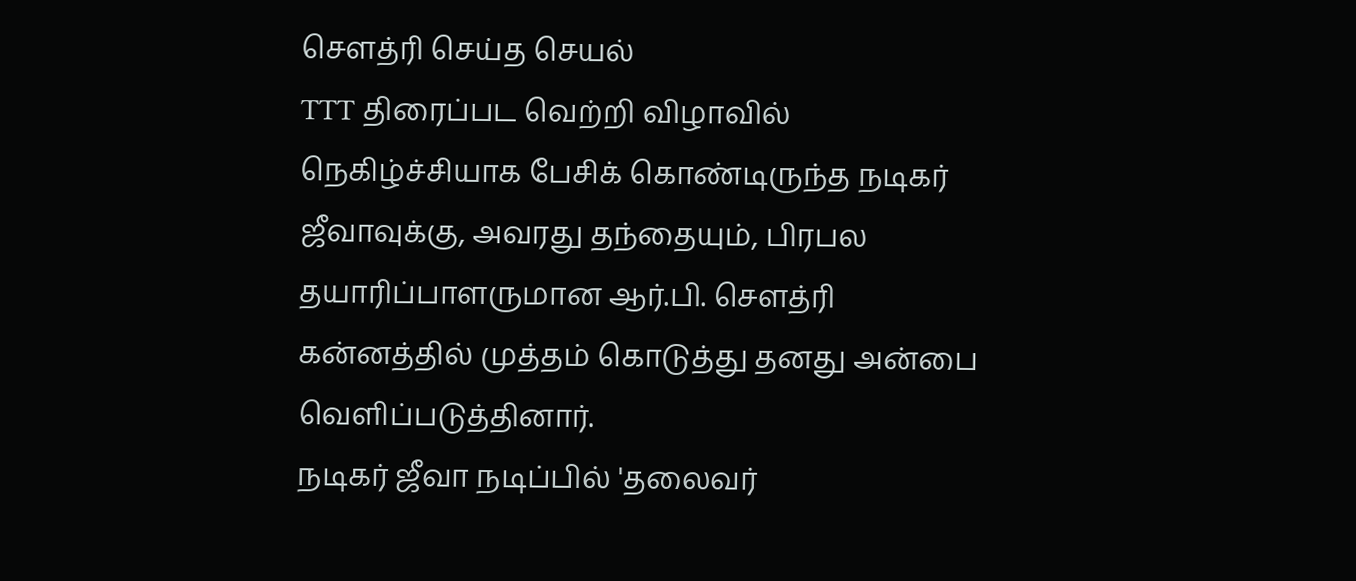செளத்ரி செய்த செயல்
TTT திரைப்பட வெற்றி விழாவில் நெகிழ்ச்சியாக பேசிக் கொண்டிருந்த நடிகர் ஜீவாவுக்கு, அவரது தந்தையும், பிரபல தயாரிப்பாளருமான ஆர்.பி. செளத்ரி கன்னத்தில் முத்தம் கொடுத்து தனது அன்பை வெளிப்படுத்தினார்.
நடிகர் ஜீவா நடிப்பில் 'தலைவர்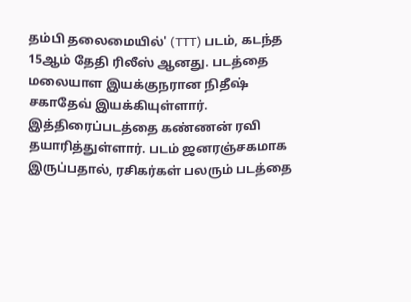தம்பி தலைமையில்' (TTT) படம், கடந்த 15ஆம் தேதி ரிலீஸ் ஆனது. படத்தை மலையாள இயக்குநரான நிதீஷ் சகாதேவ் இயக்கியுள்ளார். இத்திரைப்படத்தை கண்ணன் ரவி தயாரித்துள்ளார். படம் ஜனரஞ்சகமாக இருப்பதால், ரசிகர்கள் பலரும் படத்தை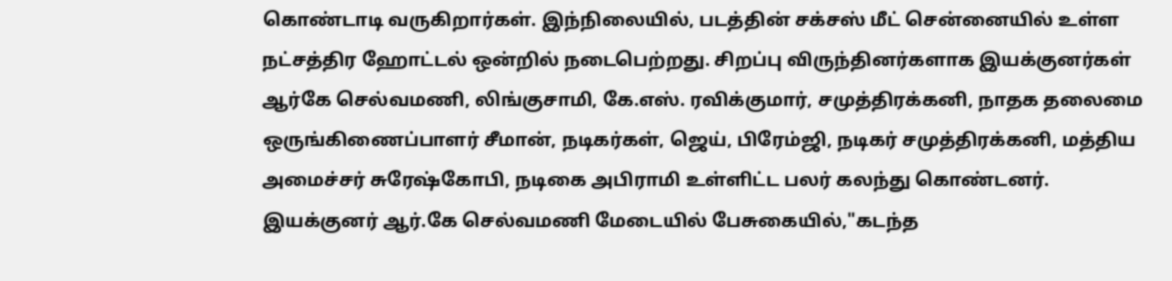கொண்டாடி வருகிறார்கள். இந்நிலையில், படத்தின் சக்சஸ் மீட் சென்னையில் உள்ள நட்சத்திர ஹோட்டல் ஒன்றில் நடைபெற்றது. சிறப்பு விருந்தினர்களாக இயக்குனர்கள் ஆர்கே செல்வமணி, லிங்குசாமி, கே.எஸ். ரவிக்குமார், சமுத்திரக்கனி, நாதக தலைமை ஒருங்கிணைப்பாளர் சீமான், நடிகர்கள், ஜெய், பிரேம்ஜி, நடிகர் சமுத்திரக்கனி, மத்திய அமைச்சர் சுரேஷ்கோபி, நடிகை அபிராமி உள்ளிட்ட பலர் கலந்து கொண்டனர்.
இயக்குனர் ஆர்.கே செல்வமணி மேடையில் பேசுகையில்,"கடந்த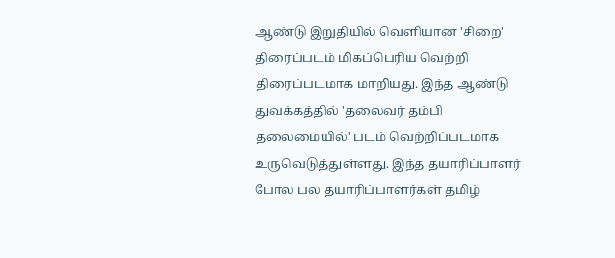ஆண்டு இறுதியில் வெளியான 'சிறை' திரைப்படம் மிகப்பெரிய வெற்றி திரைப்படமாக மாறியது. இந்த ஆண்டு துவக்கத்தில் 'தலைவர் தம்பி தலைமையில்' படம் வெற்றிப்படமாக உருவெடுத்துள்ளது. இந்த தயாரிப்பாளர் போல பல தயாரிப்பாளர்கள் தமிழ்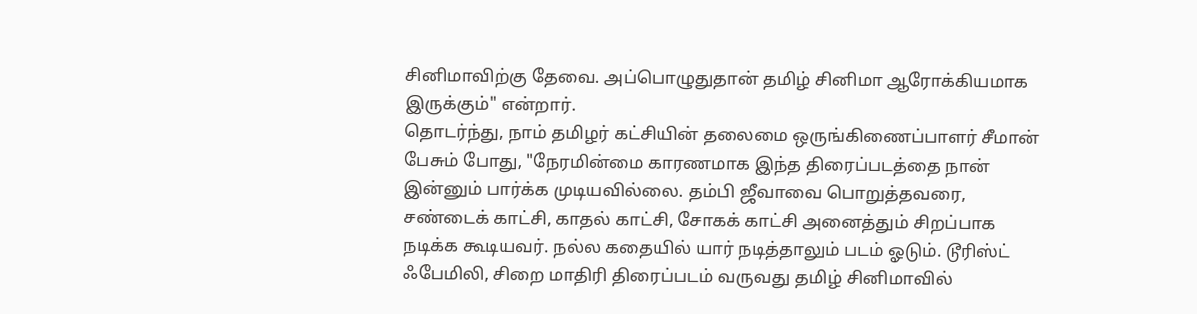சினிமாவிற்கு தேவை. அப்பொழுதுதான் தமிழ் சினிமா ஆரோக்கியமாக இருக்கும்" என்றார்.
தொடர்ந்து, நாம் தமிழர் கட்சியின் தலைமை ஒருங்கிணைப்பாளர் சீமான் பேசும் போது, "நேரமின்மை காரணமாக இந்த திரைப்படத்தை நான் இன்னும் பார்க்க முடியவில்லை. தம்பி ஜீவாவை பொறுத்தவரை, சண்டைக் காட்சி, காதல் காட்சி, சோகக் காட்சி அனைத்தும் சிறப்பாக நடிக்க கூடியவர். நல்ல கதையில் யார் நடித்தாலும் படம் ஓடும். டூரிஸ்ட் ஃபேமிலி, சிறை மாதிரி திரைப்படம் வருவது தமிழ் சினிமாவில்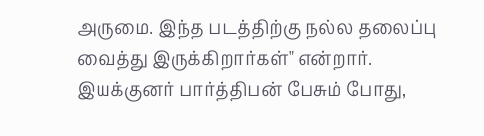அருமை. இந்த படத்திற்கு நல்ல தலைப்பு வைத்து இருக்கிறார்கள்" என்றார்.
இயக்குனர் பார்த்திபன் பேசும் போது,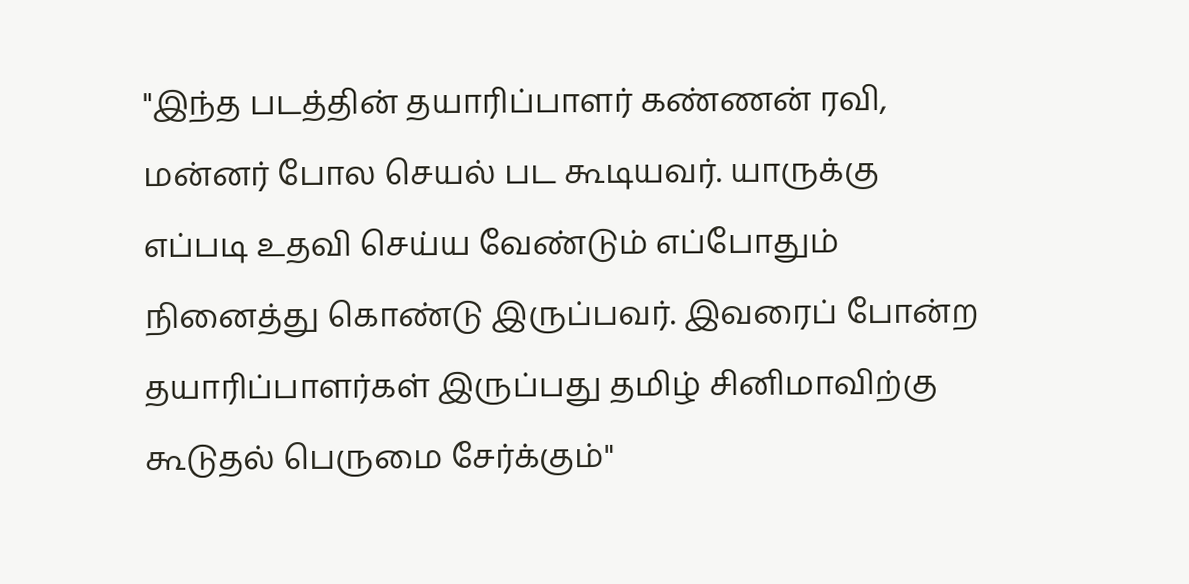"இந்த படத்தின் தயாரிப்பாளர் கண்ணன் ரவி, மன்னர் போல செயல் பட கூடியவர். யாருக்கு எப்படி உதவி செய்ய வேண்டும் எப்போதும் நினைத்து கொண்டு இருப்பவர். இவரைப் போன்ற தயாரிப்பாளர்கள் இருப்பது தமிழ் சினிமாவிற்கு கூடுதல் பெருமை சேர்க்கும்"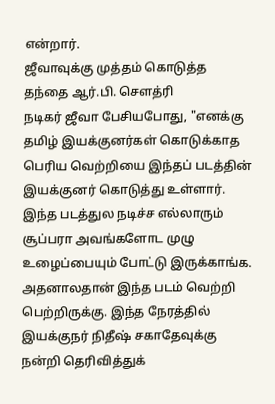என்றார்.
ஜீவாவுக்கு முத்தம் கொடுத்த தந்தை ஆர்.பி. செளத்ரி
நடிகர் ஜீவா பேசியபோது, "எனக்கு தமிழ் இயக்குனர்கள் கொடுக்காத பெரிய வெற்றியை இந்தப் படத்தின் இயக்குனர் கொடுத்து உள்ளார். இந்த படத்துல நடிச்ச எல்லாரும் சூப்பரா அவங்களோட முழு உழைப்பையும் போட்டு இருக்காங்க. அதனாலதான் இந்த படம் வெற்றி பெற்றிருக்கு. இந்த நேரத்தில் இயக்குநர் நிதீஷ் சகாதேவுக்கு நன்றி தெரிவித்துக்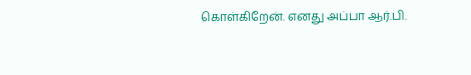கொள்கிறேன். எனது அப்பா ஆர்.பி.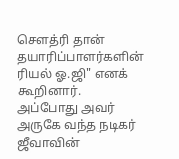செளத்ரி தான் தயாரிப்பாளர்களின் ரியல் ஓ.ஜி" எனக் கூறினார்.
அப்போது அவர் அருகே வந்த நடிகர் ஜீவாவின்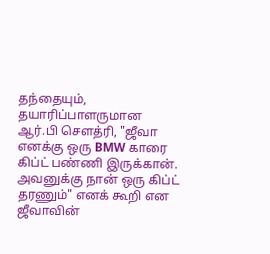தந்தையும், தயாரிப்பாளருமான ஆர்.பி செளத்ரி, "ஜீவா எனக்கு ஒரு BMW காரை கிப்ட் பண்ணி இருக்கான். அவனுக்கு நான் ஒரு கிப்ட் தரணும்" எனக் கூறி என ஜீவாவின்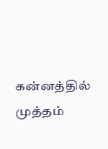கன்னத்தில் முத்தம்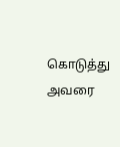கொடுத்து அவரை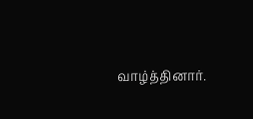வாழ்த்தினார்.